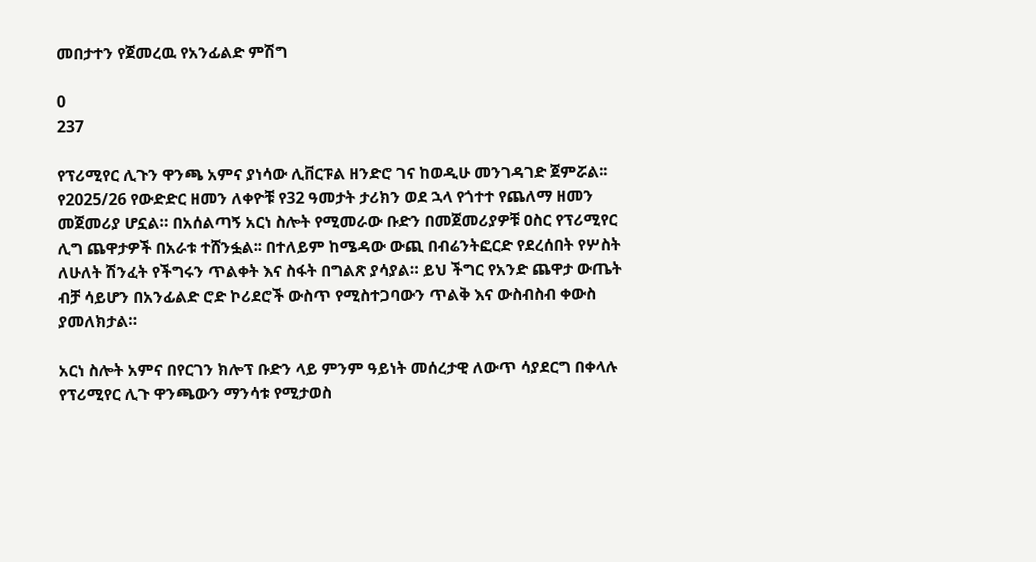መበታተን የጀመረዉ የአንፊልድ ምሽግ

0
237

የፕሪሚየር ሊጉን ዋንጫ አምና ያነሳው ሊቨርፑል ዘንድሮ ገና ከወዲሁ መንገዳገድ ጀምሯል፡፡ የ2025/26 የውድድር ዘመን ለቀዮቹ የ32 ዓመታት ታሪክን ወደ ኋላ የጎተተ የጨለማ ዘመን መጀመሪያ ሆኗል። በአሰልጣኝ አርነ ስሎት የሚመራው ቡድን በመጀመሪያዎቹ ዐስር የፕሪሚየር ሊግ ጨዋታዎች በአራቱ ተሸንፏል፡፡ በተለይም ከሜዳው ውጪ በብሬንትፎርድ የደረሰበት የሦስት ለሁለት ሽንፈት የችግሩን ጥልቀት እና ስፋት በግልጽ ያሳያል። ይህ ችግር የአንድ ጨዋታ ውጤት ብቻ ሳይሆን በአንፊልድ ሮድ ኮሪደሮች ውስጥ የሚስተጋባውን ጥልቅ እና ውስብስብ ቀውስ ያመለክታል።

አርነ ስሎት አምና በየርገን ክሎፕ ቡድን ላይ ምንም ዓይነት መሰረታዊ ለውጥ ሳያደርግ በቀላሉ የፕሪሚየር ሊጉ ዋንጫውን ማንሳቱ የሚታወስ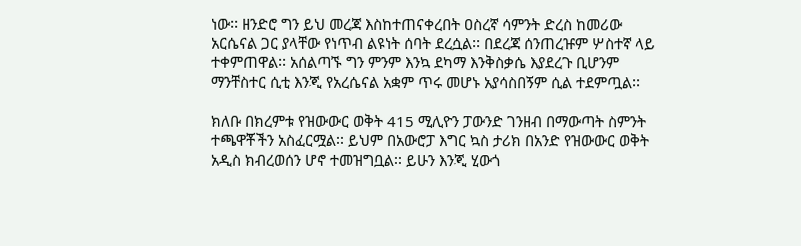ነው፡፡ ዘንድሮ ግን ይህ መረጃ እስከተጠናቀረበት ዐስረኛ ሳምንት ድረስ ከመሪው አርሴናል ጋር ያላቸው የነጥብ ልዩነት ሰባት ደረሷል፡፡ በደረጃ ሰንጠረዡም ሦስተኛ ላይ ተቀምጠዋል፡፡ አሰልጣኙ ግን ምንም እንኳ ደካማ እንቅስቃሴ እያደረጉ ቢሆንም ማንቸስተር ሲቲ እንጂ የአረሴናል አቋም ጥሩ መሆኑ አያሳስበኝም ሲል ተደምጧል፡፡

ክለቡ በክረምቱ የዝውውር ወቅት 415 ሚሊዮን ፓውንድ ገንዘብ በማውጣት ስምንት ተጫዋቾችን አስፈርሟል፡፡ ይህም በአውሮፓ እግር ኳስ ታሪክ በአንድ የዝውውር ወቅት አዲስ ክብረወሰን ሆኖ ተመዝግቧል፡፡ ይሁን እንጂ ሂውጎ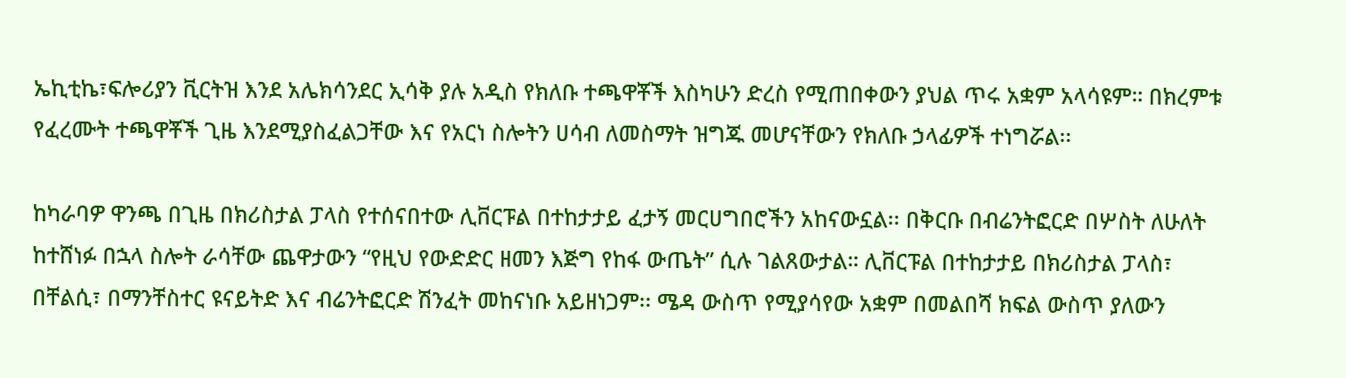ኤኪቲኬ፣ፍሎሪያን ቪርትዝ እንደ አሌክሳንደር ኢሳቅ ያሉ አዲስ የክለቡ ተጫዋቾች እስካሁን ድረስ የሚጠበቀውን ያህል ጥሩ አቋም አላሳዩም። በክረምቱ የፈረሙት ተጫዋቾች ጊዜ እንደሚያስፈልጋቸው እና የአርነ ስሎትን ሀሳብ ለመስማት ዝግጁ መሆናቸውን የክለቡ ኃላፊዎች ተነግሯል፡፡

ከካራባዎ ዋንጫ በጊዜ በክሪስታል ፓላስ የተሰናበተው ሊቨርፑል በተከታታይ ፈታኝ መርሀግበሮችን አከናውኗል፡፡ በቅርቡ በብሬንትፎርድ በሦስት ለሁለት ከተሸነፉ በኋላ ስሎት ራሳቸው ጨዋታውን “የዚህ የውድድር ዘመን እጅግ የከፋ ውጤት” ሲሉ ገልጸውታል። ሊቨርፑል በተከታታይ በክሪስታል ፓላስ፣ በቸልሲ፣ በማንቸስተር ዩናይትድ እና ብሬንትፎርድ ሽንፈት መከናነቡ አይዘነጋም፡፡ ሜዳ ውስጥ የሚያሳየው አቋም በመልበሻ ክፍል ውስጥ ያለውን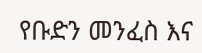የቡድን መንፈስ እና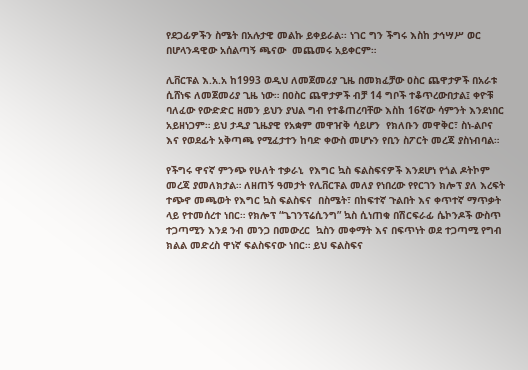የደጋፊዎችን ስሜት በአሉታዊ መልኩ ይቀይራል፡፡ ነገር ግን ችግሩ እስከ ታኅሣሥ ወር በሆላንዳዊው አሰልጣኝ ጫናው  መጨመሩ አይቀርም።

ሊቨርፑል እ.አ.አ ከ1993 ወዲህ ለመጀመሪያ ጊዜ በመክፈቻው ዐስር ጨዋታዎች በአራቱ ሲሸነፍ ለመጀመሪያ ጊዜ ነው። በዐስር ጨዋታዎች ብቻ 14 ግቦች ተቆጥረውበታል፤ ቀዮቹ ባለፈው የውድድር ዘመን ይህን ያህል ግብ የተቆጠረባቸው እስከ 16ኛው ሳምንት እንደነበር አይዘነጋም። ይህ ታዲያ ጊዜያዊ የአቋም መዋዠቅ ሳይሆን  የክለቡን መዋቅር፣ ስነ-ልቦና እና የወደፊት አቅጣጫ የሚፈታተን ከባድ ቀውስ መሆኑን የቢን ስፖርት መረጃ ያስነብባል።

የችግሩ ዋናኛ ምንጭ የሁለት ተቃራኒ  የእግር ኳስ ፍልስፍናዎች እንደሆነ የጎል ዶትኮም መረጃ ያመለክታል። ለዘጠኝ ዓመታት የሊቨርፑል መለያ የነበረው የየርገን ክሎፕ ያለ እረፍት ተጭኖ መጫወት የእግር ኳስ ፍልስፍና  በስሜት፣ በከፍተኛ ጉልበት እና ቀጥተኛ ማጥቃት ላይ የተመሰረተ ነበር። የክሎፕ “ጌገንፕሬሲንግ” ኳስ ሲነጠቁ በሽርፍራፊ ሴኮንዶች ውስጥ ተጋጣሚን እንደ ንብ መንጋ በመውረር  ኳስን መቀማት እና በፍጥነት ወደ ተጋጣሚ የግብ ክልል መድረስ ዋነኛ ፍልስፍናው ነበር። ይህ ፍልስፍና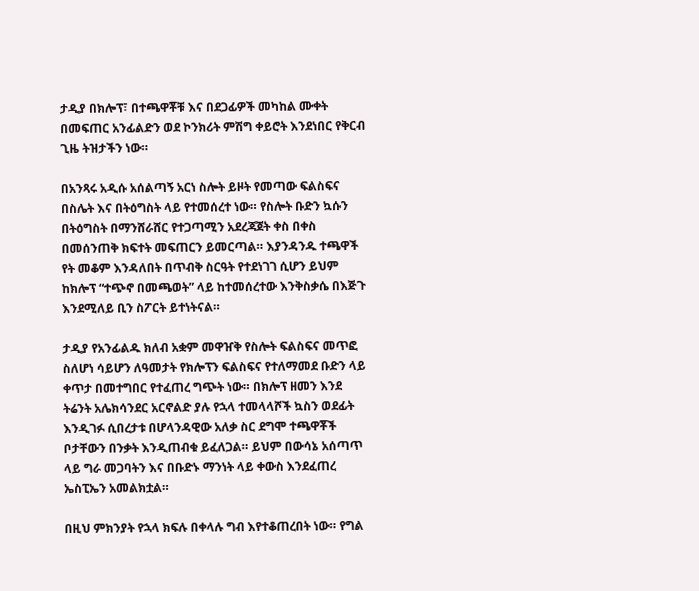ታዲያ በክሎፕ፣ በተጫዋቾቹ እና በደጋፊዎች መካከል ሙቀት በመፍጠር አንፊልድን ወደ ኮንክሪት ምሽግ ቀይሮት እንደነበር የቅርብ ጊዜ ትዝታችን ነው።

በአንጻሩ አዲሱ አሰልጣኝ አርነ ስሎት ይዞት የመጣው ፍልስፍና በስሌት እና በትዕግስት ላይ የተመሰረተ ነው። የስሎት ቡድን ኳሱን በትዕግስት በማንሸራሸር የተጋጣሚን አደረጃጀት ቀስ በቀስ በመሰንጠቅ ክፍተት መፍጠርን ይመርጣል። እያንዳንዱ ተጫዋች የት መቆም እንዳለበት በጥብቅ ስርዓት የተደነገገ ሲሆን ይህም ከክሎፕ “ተጭኖ በመጫወት” ላይ ከተመሰረተው እንቅስቃሴ በእጅጉ እንደሚለይ ቢን ስፖርት ይተነትናል።

ታዲያ የአንፊልዱ ክለብ አቋም መዋዠቅ የስሎት ፍልስፍና መጥፎ ስለሆነ ሳይሆን ለዓመታት የክሎፕን ፍልስፍና የተለማመደ ቡድን ላይ ቀጥታ በመተግበር የተፈጠረ ግጭት ነው። በክሎፕ ዘመን እንደ ትሬንት አሌክሳንደር አርኖልድ ያሉ የኋላ ተመላላሾች ኳስን ወደፊት እንዲገፉ ሲበረታቱ በሆላንዳዊው አለቃ ስር ደግሞ ተጫዋቾች ቦታቸውን በንቃት እንዲጠብቁ ይፈለጋል። ይህም በውሳኔ አሰጣጥ ላይ ግራ መጋባትን እና በቡድኑ ማንነት ላይ ቀውስ እንደፈጠረ ኤስፒኤን አመልክቷል።

በዚህ ምክንያት የኋላ ክፍሉ በቀላሉ ግብ እየተቆጠረበት ነው። የግል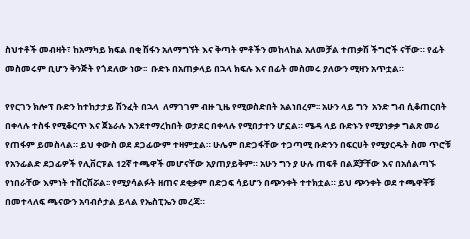ስህተቶች መብዛት፣ ከአማካይ ክፍል በቂ ሽፋን አለማግኘት እና ቅጣት ምቶችን መከላከል አለመቻል ተጠቃሽ ችግሮች ናቸው። የፊት መስመሩም ቢሆን ቅንጅት የጎደለው ነው፡፡  ቡድኑ በአጠቃላይ በኋላ ክፍሉ እና በፊት መስመሩ ያለውን ሚዛን አጥቷል።

የየርገን ክሎፕ ቡድን ከተከታታይ ሽንፈት በኋላ  ለማገገም ብዙ ጊዜ የሚወስድበት አልነበረም፡፡ አሁን ላይ ግን  አንድ ግብ ሲቆጠርበት በቀላሉ ተስፋ የሚቆርጥ እና ጀኔራሉ እንደተማረከበት ወታደር በቀላሉ የሚበታተን ሆኗል። ሜዳ ላይ ቡድኑን የሚያነቃቃ ግልጽ መሪ የጠፋም ይመስላል። ይህ ቀውስ ወደ ደጋፊውም ተዛምቷል። ሁሌም በድጋፋቸው ተጋጣሚ ቡድንን በፍርሀት የሚያርዱት ስመ ጥሮቹ የአንፊልድ ደጋፊዎች የሊቨርፑል 12ኛ ተጫዋች መሆናቸው አያጠያይቅም። አሁን ግን ያ ሁሉ ጠፍቶ በልጆቻቸው እና በአሰልጣኙ የነበራቸው እምነት ተሸርሽሯል፡፡ የሚያሳልፉት ዘጠና ደቂቃም በድጋፍ ሳይሆን በጭንቀት ተተክቷል። ይህ ጭንቀት ወደ ተጫዋቾቹ በመተላለፍ ጫናውን አባብሶታል ይላል የኤስፒኤን መረጃ።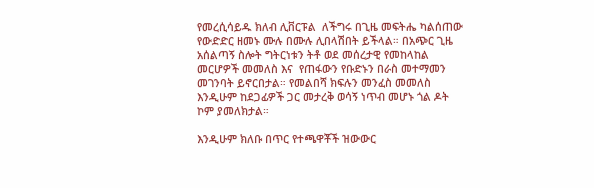የመረሲሳይዱ ክለብ ሊቨርፑል  ለችግሩ በጊዜ መፍትሔ ካልሰጠው የውድድር ዘመኑ ሙሉ በሙሉ ሊበላሽበት ይችላል። በአጭር ጊዜ አሰልጣኝ ስሎት ግትርነቱን ትቶ ወደ መሰረታዊ የመከላከል መርሆዎች መመለስ እና  የጠፋውን የቡድኑን በራስ መተማመን መገንባት ይኖርበታል። የመልበሻ ክፍሉን መንፈስ መመለስ እንዲሁም ከደጋፊዎች ጋር መታረቅ ወሳኝ ነጥብ መሆኑ ጎል ዶት ኮም ያመለክታል።

እንዲሁም ክለቡ በጥር የተጫዋቾች ዝውውር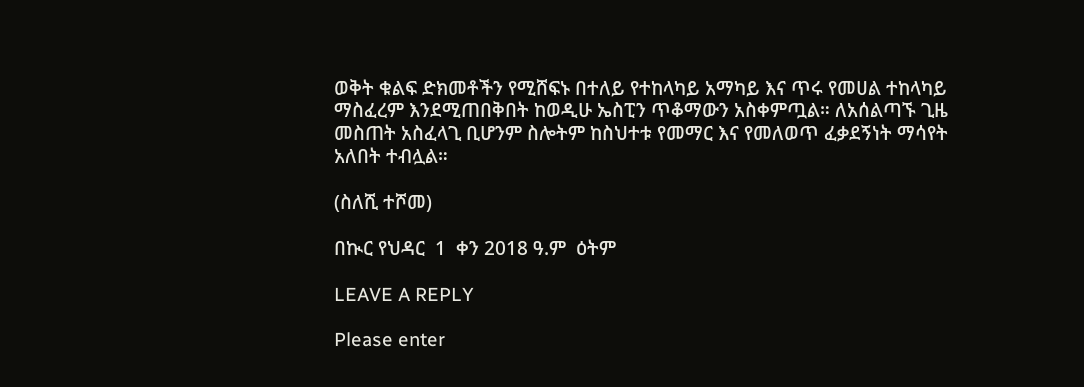ወቅት ቁልፍ ድክመቶችን የሚሸፍኑ በተለይ የተከላካይ አማካይ እና ጥሩ የመሀል ተከላካይ ማስፈረም እንደሚጠበቅበት ከወዲሁ ኤስፒን ጥቆማውን አስቀምጧል። ለአሰልጣኙ ጊዜ መስጠት አስፈላጊ ቢሆንም ስሎትም ከስህተቱ የመማር እና የመለወጥ ፈቃደኝነት ማሳየት አለበት ተብሏል።

(ስለሺ ተሾመ)

በኲር የህዳር  1  ቀን 2018 ዓ.ም  ዕትም

LEAVE A REPLY

Please enter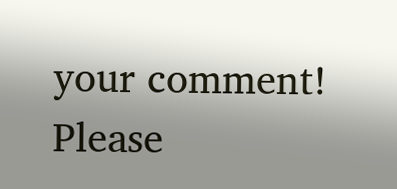your comment!
Please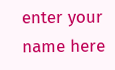enter your name here